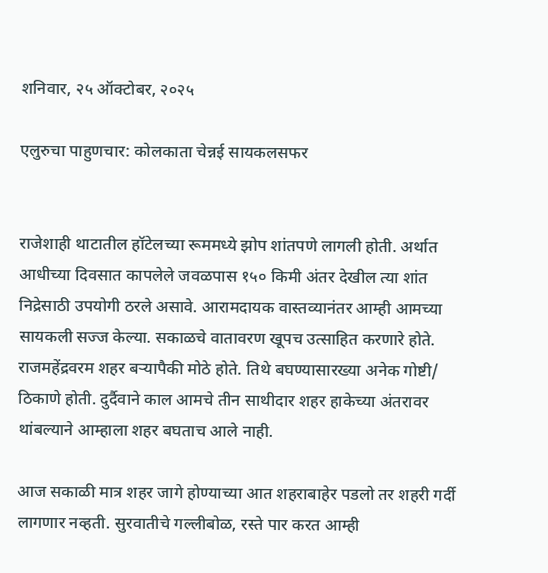शनिवार, २५ ऑक्टोबर, २०२५

एलुरुचा पाहुणचार: कोलकाता चेन्नई सायकलसफर


राजेशाही थाटातील हॉटेलच्या रूममध्ये झोप शांतपणे लागली होती. अर्थात आधीच्या दिवसात कापलेले जवळपास १५० किमी अंतर देखील त्या शांत निद्रेसाठी उपयोगी ठरले असावे. आरामदायक वास्तव्यानंतर आम्ही आमच्या सायकली सज्ज केल्या. सकाळचे वातावरण खूपच उत्साहित करणारे होते. राजमहेंद्रवरम शहर बऱ्यापैकी मोठे होते. तिथे बघण्यासारख्या अनेक गोष्टी/ ठिकाणे होती. दुर्दैवाने काल आमचे तीन साथीदार शहर हाकेच्या अंतरावर थांबल्याने आम्हाला शहर बघताच आले नाही.

आज सकाळी मात्र शहर जागे होण्याच्या आत शहराबाहेर पडलो तर शहरी गर्दी लागणार नव्हती. सुरवातीचे गल्लीबोळ, रस्ते पार करत आम्ही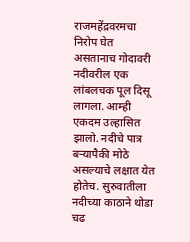राजमहेंद्रवरमचा निरोप घेत असतानाच गोदावरी नदीवरील एक लांबलचक पूल दिसू लागला. आम्ही एकदम उल्हासित झालो. नदीचे पात्र बऱ्यापैकी मोठे असल्याचे लक्षात येत होतेच. सुरुवातीला नदीच्या काठाने थोडा चढ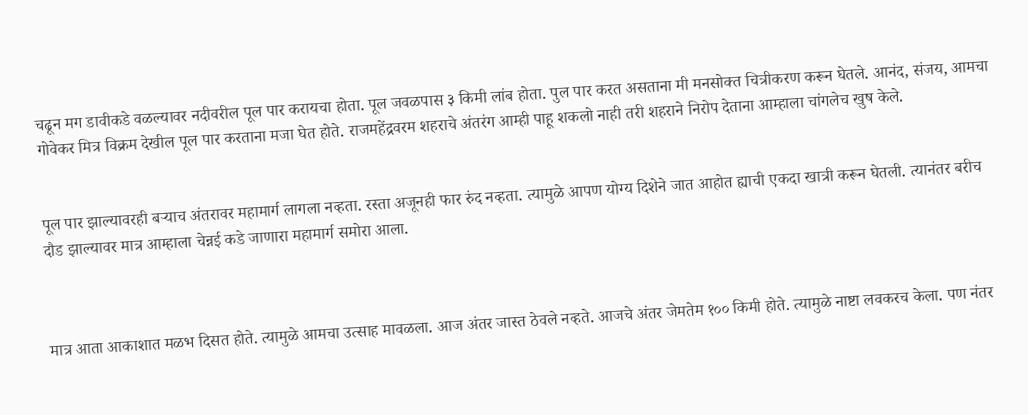चढून मग डावीकडे वळल्यावर नदीवरील पूल पार करायचा होता. पूल जवळपास ३ किमी लांब होता. पुल पार करत असताना मी मनसोक्त चित्रीकरण करून घेतले. आनंद, संजय, आमचा गोवेकर मित्र विक्रम देखील पूल पार करताना मजा घेत होते. राजमहेंद्रवरम शहराचे अंतरंग आम्ही पाहू शकलो नाही तरी शहराने निरोप देताना आम्हाला चांगलेच खुष केले.


पूल पार झाल्यावरही बऱ्याच अंतरावर महामार्ग लागला नव्हता. रस्ता अजूनही फार रुंद नव्हता. त्यामुळे आपण योग्य दिशेने जात आहोत ह्याची एकदा खात्री करून घेतली. त्यानंतर बरीच दौड झाल्यावर मात्र आम्हाला चेन्नई कडे जाणारा महामार्ग समोरा आला.



मात्र आता आकाशात मळभ दिसत होते. त्यामुळे आमचा उत्साह मावळला. आज अंतर जास्त ठेवले नव्हते. आजचे अंतर जेमतेम १०० किमी होते. त्यामुळे नाष्टा लवकरच केला. पण नंतर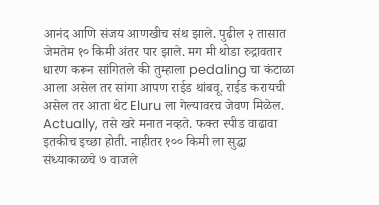आनंद आणि संजय आणखीच संथ झाले. पुढील २ तासात जेमतेम १० किमी अंतर पार झाले. मग मी थोडा रुद्रावतार धारण करून सांगितले की तुम्हाला pedaling चा कंटाळा आला असेल तर सांगा आपण राईड थांबवू. राईड करायची असेल तर आता थेट Eluru ला गेल्यावरच जेवण मिळेल. Actually, तसे खरे मनात नव्हते. फक्त स्पीड वाढावा इतकीच इच्छा होती. नाहीतर १०० किमी ला सुद्धा संध्याकाळचे ७ वाजले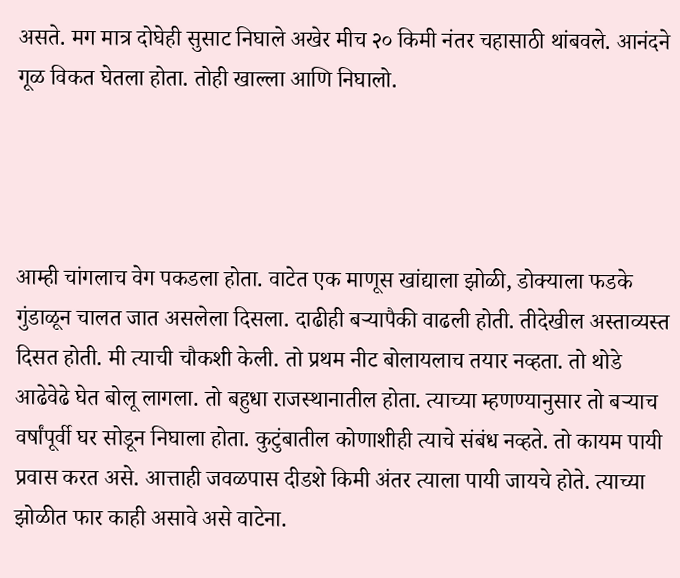असते. मग मात्र दोघेही सुसाट निघाले अखेर मीच २० किमी नंतर चहासाठी थांबवले. आनंदने गूळ विकत घेतला होता. तोही खाल्ला आणि निघालो.




आम्ही चांगलाच वेग पकडला होता. वाटेत एक माणूस खांद्याला झोळी, डोक्याला फडके गुंडाळून चालत जात असलेला दिसला. दाढीही बऱ्यापैकी वाढली होती. तीदेखील अस्ताव्यस्त दिसत होती. मी त्याची चौकशी केली. तो प्रथम नीट बोलायलाच तयार नव्हता. तो थोडे आढेवेढे घेत बोलू लागला. तो बहुधा राजस्थानातील होता. त्याच्या म्हणण्यानुसार तो बऱ्याच वर्षांपूर्वी घर सोडून निघाला होता. कुटुंबातील कोणाशीही त्याचे संबंध नव्हते. तो कायम पायी प्रवास करत असे. आत्ताही जवळपास दीडशे किमी अंतर त्याला पायी जायचे होते. त्याच्या झोळीत फार काही असावे असे वाटेना.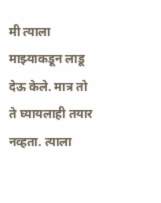मी त्याला माझ्याकडून लाडू देऊ केले. मात्र तो ते घ्यायलाही तयार नव्हता. त्याला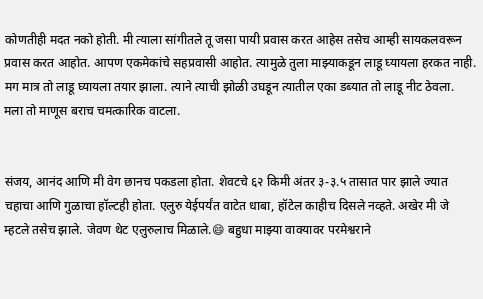कोणतीही मदत नको होती. मी त्याला सांगीतले तू जसा पायी प्रवास करत आहेस तसेच आम्ही सायकलवरून प्रवास करत आहोत. आपण एकमेकांचे सहप्रवासी आहोत. त्यामुळे तुला माझ्याकडून लाडू घ्यायला हरकत नाही. मग मात्र तो लाडू घ्यायला तयार झाला. त्याने त्याची झोळी उघडून त्यातील एका डब्यात तो लाडू नीट ठेवला.  मला तो माणूस बराच चमत्कारिक वाटला.


संजय, आनंद आणि मी वेग छानच पकडला होता. शेवटचे ६२ किमी अंतर ३-३.५ तासात पार झाले ज्यात चहाचा आणि गुळाचा हॉल्टही होता. एलुरु येईपर्यंत वाटेत धाबा, हॉटेल काहीच दिसले नव्हते. अखेर मी जे म्हटले तसेच झाले. जेवण थेट एलुरुलाच मिळाले.😄 बहुधा माझ्या वाक्यावर परमेश्वराने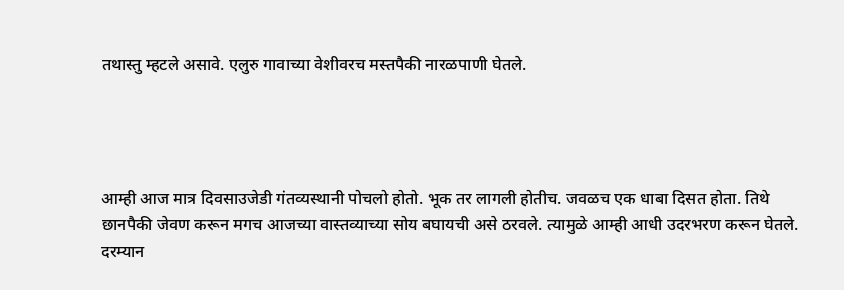तथास्तु म्हटले असावे. एलुरु गावाच्या वेशीवरच मस्तपैकी नारळपाणी घेतले.




आम्ही आज मात्र दिवसाउजेडी गंतव्यस्थानी पोचलो होतो. भूक तर लागली होतीच. जवळच एक धाबा दिसत होता. तिथे छानपैकी जेवण करून मगच आजच्या वास्तव्याच्या सोय बघायची असे ठरवले. त्यामुळे आम्ही आधी उदरभरण करून घेतले. दरम्यान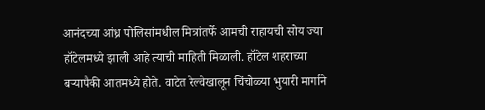आनंदच्या आंध्र पोलिसांमधील मित्रांतर्फे आमची राहायची सोय ज्या हॉटेलमध्ये झाली आहे त्याची माहिती मिळाली. हॉटेल शहराच्या बऱ्यापैकी आतमध्ये होते. वाटेत रेल्वेखालून चिंचोळ्या भुयारी मार्गाने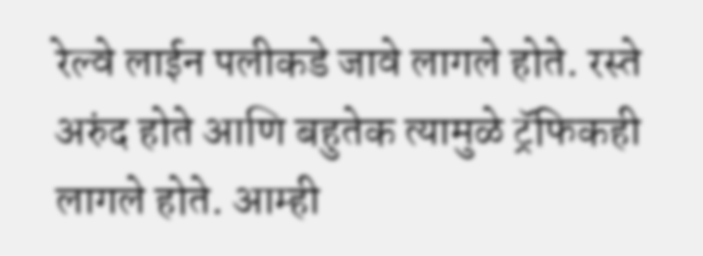रेल्वे लाईन पलीकडे जावे लागले होते. रस्ते अरुंद होते आणि बहुतेक त्यामुळे ट्रॅफिकही लागले होते. आम्ही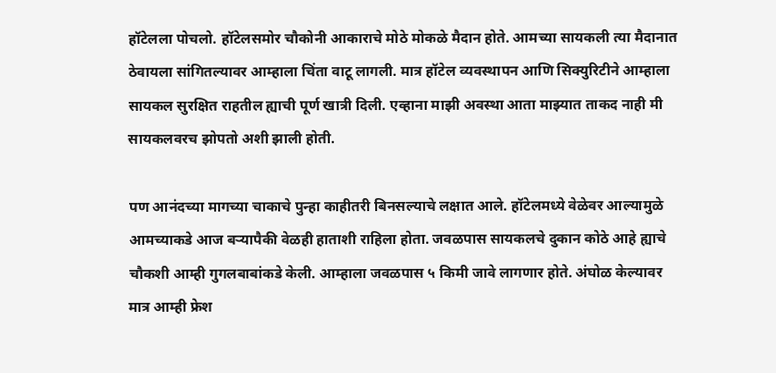हॉटेलला पोचलो. हॉटेलसमोर चौकोनी आकाराचे मोठे मोकळे मैदान होते. आमच्या सायकली त्या मैदानात ठेवायला सांगितल्यावर आम्हाला चिंता वाटू लागली. मात्र हॉटेल व्यवस्थापन आणि सिक्युरिटीने आम्हाला सायकल सुरक्षित राहतील ह्याची पूर्ण खात्री दिली. एव्हाना माझी अवस्था आता माझ्यात ताकद नाही मी सायकलवरच झोपतो अशी झाली होती.

पण आनंदच्या मागच्या चाकाचे पुन्हा काहीतरी बिनसल्याचे लक्षात आले. हॉटेलमध्ये वेळेवर आल्यामुळे आमच्याकडे आज बऱ्यापैकी वेळही हाताशी राहिला होता. जवळपास सायकलचे दुकान कोठे आहे ह्याचे चौकशी आम्ही गुगलबाबांकडे केली. आम्हाला जवळपास ५ किमी जावे लागणार होते. अंघोळ केल्यावर मात्र आम्ही फ्रेश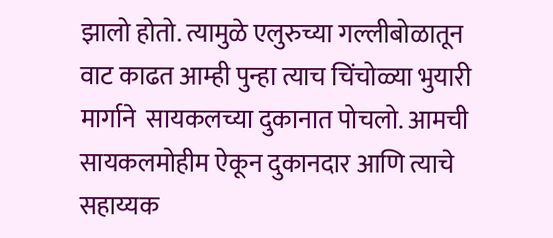झालो होतो. त्यामुळे एलुरुच्या गल्लीबोळातून वाट काढत आम्ही पुन्हा त्याच चिंचोळ्या भुयारी मार्गाने  सायकलच्या दुकानात पोचलो. आमची सायकलमोहीम ऐकून दुकानदार आणि त्याचे सहाय्यक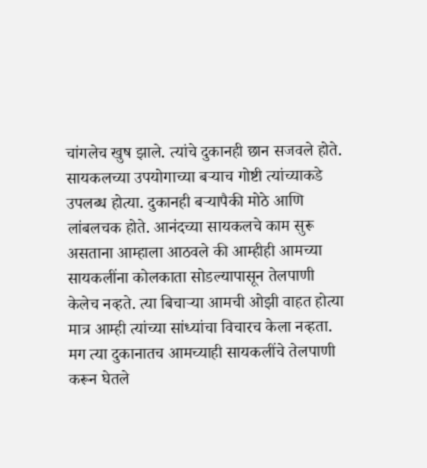चांगलेच खुष झाले. त्यांचे दुकानही छान सजवले होते. सायकलच्या उपयोगाच्या बऱ्याच गोष्टी त्यांच्याकडे उपलब्ध होत्या. दुकानही बऱ्यापैकी मोठे आणि लांबलचक होते. आनंदच्या सायकलचे काम सुरू असताना आम्हाला आठवले की आम्हीही आमच्या सायकलींना कोलकाता सोडल्यापासून तेलपाणी केलेच नव्हते. त्या बिचाऱ्या आमची ओझी वाहत होत्या मात्र आम्ही त्यांच्या सांध्यांचा विचारच केला नव्हता. मग त्या दुकानातच आमच्याही सायकलींचे तेलपाणी करून घेतले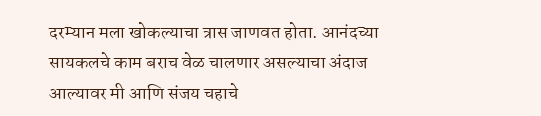दरम्यान मला खोकल्याचा त्रास जाणवत होता. आनंदच्या सायकलचे काम बराच वेळ चालणार असल्याचा अंदाज आल्यावर मी आणि संजय चहाचे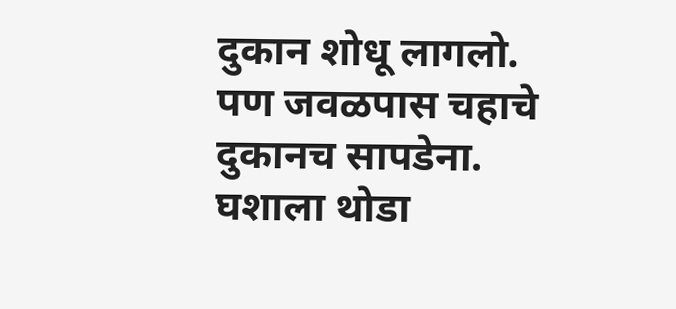दुकान शोधू लागलो. पण जवळपास चहाचे दुकानच सापडेना. घशाला थोडा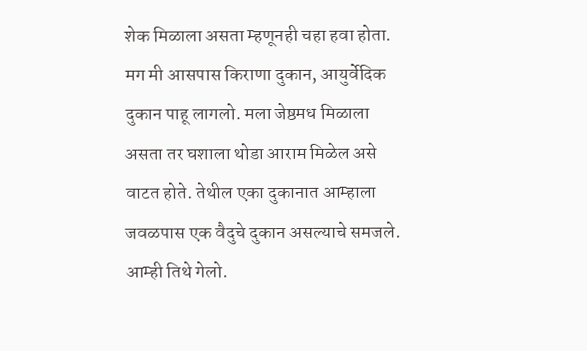शेक मिळाला असता म्हणूनही चहा हवा होता. मग मी आसपास किराणा दुकान, आयुर्वेदिक दुकान पाहू लागलो. मला जेष्ठमध मिळाला असता तर घशाला थोडा आराम मिळेल असे वाटत होते. तेथील एका दुकानात आम्हाला जवळपास एक वैदुचे दुकान असल्याचे समजले. आम्ही तिथे गेलो.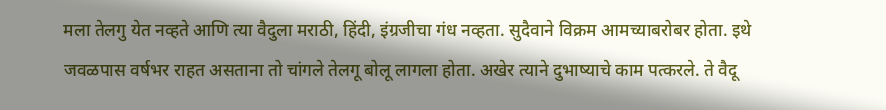मला तेलगु येत नव्हते आणि त्या वैदुला मराठी, हिंदी, इंग्रजीचा गंध नव्हता. सुदैवाने विक्रम आमच्याबरोबर होता. इथे जवळपास वर्षभर राहत असताना तो चांगले तेलगू बोलू लागला होता. अखेर त्याने दुभाष्याचे काम पत्करले. ते वैदू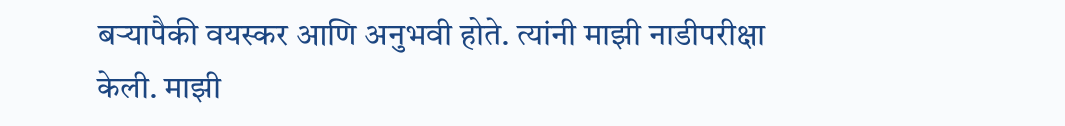बऱ्यापैकी वयस्कर आणि अनुभवी होते. त्यांनी माझी नाडीपरीक्षा केली. माझी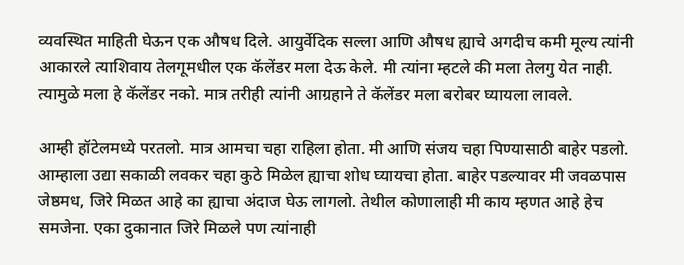व्यवस्थित माहिती घेऊन एक औषध दिले. आयुर्वेदिक सल्ला आणि औषध ह्याचे अगदीच कमी मूल्य त्यांनी आकारले त्याशिवाय तेलगूमधील एक कॅलेंडर मला देऊ केले. मी त्यांना म्हटले की मला तेलगु येत नाही. त्यामुळे मला हे कॅलेंडर नको. मात्र तरीही त्यांनी आग्रहाने ते कॅलेंडर मला बरोबर घ्यायला लावले.

आम्ही हॉटेलमध्ये परतलो. मात्र आमचा चहा राहिला होता. मी आणि संजय चहा पिण्यासाठी बाहेर पडलो. आम्हाला उद्या सकाळी लवकर चहा कुठे मिळेल ह्याचा शोध घ्यायचा होता. बाहेर पडल्यावर मी जवळपास जेष्ठमध, जिरे मिळत आहे का ह्याचा अंदाज घेऊ लागलो. तेथील कोणालाही मी काय म्हणत आहे हेच समजेना. एका दुकानात जिरे मिळले पण त्यांनाही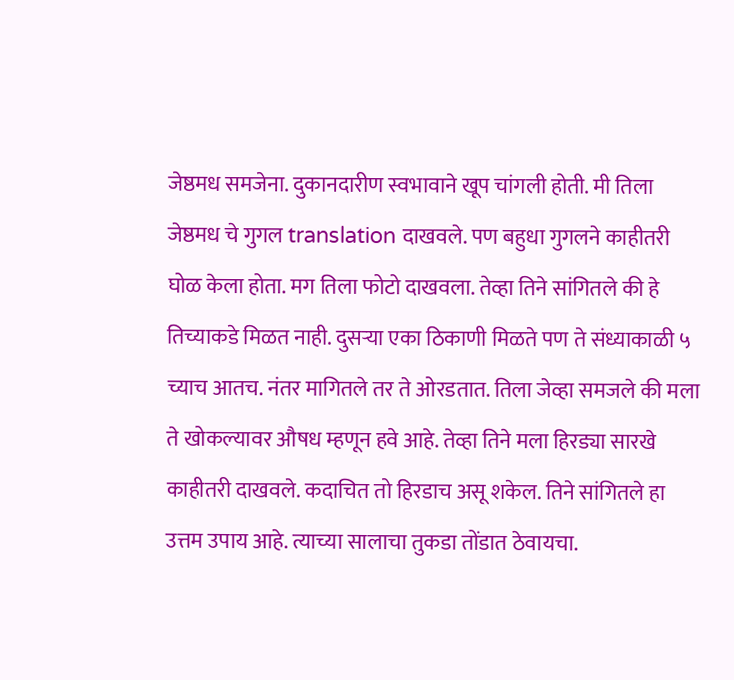जेष्ठमध समजेना. दुकानदारीण स्वभावाने खूप चांगली होती. मी तिला जेष्ठमध चे गुगल translation दाखवले. पण बहुधा गुगलने काहीतरी घोळ केला होता. मग तिला फोटो दाखवला. तेव्हा तिने सांगितले की हे तिच्याकडे मिळत नाही. दुसऱ्या एका ठिकाणी मिळते पण ते संध्याकाळी ५ च्याच आतच. नंतर मागितले तर ते ओरडतात. तिला जेव्हा समजले की मला ते खोकल्यावर औषध म्हणून हवे आहे. तेव्हा तिने मला हिरड्या सारखे काहीतरी दाखवले. कदाचित तो हिरडाच असू शकेल. तिने सांगितले हा उत्तम उपाय आहे. त्याच्या सालाचा तुकडा तोंडात ठेवायचा.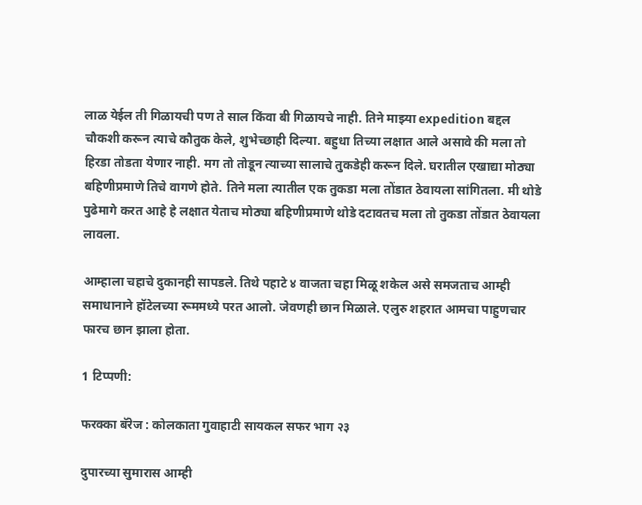लाळ येईल ती गिळायची पण ते साल किंवा बी गिळायचे नाही. तिने माझ्या expedition बद्दल चौकशी करून त्याचे कौतुक केले, शुभेच्छाही दिल्या. बहुधा तिच्या लक्षात आले असावे की मला तो हिरडा तोडता येणार नाही. मग तो तोडून त्याच्या सालाचे तुकडेही करून दिले. घरातील एखाद्या मोठ्या बहिणीप्रमाणे तिचे वागणे होते. तिने मला त्यातील एक तुकडा मला तोंडात ठेवायला सांगितला. मी थोडे पुढेमागे करत आहे हे लक्षात येताच मोठ्या बहिणीप्रमाणे थोडे दटावतच मला तो तुकडा तोंडात ठेवायला लावला.

आम्हाला चहाचे दुकानही सापडले. तिथे पहाटे ४ वाजता चहा मिळू शकेल असे समजताच आम्ही समाधानाने हॉटेलच्या रूममध्ये परत आलो. जेवणही छान मिळाले. एलुरु शहरात आमचा पाहुणचार फारच छान झाला होता.

1 टिप्पणी:

फरक्का बॅरेज : कोलकाता गुवाहाटी सायकल सफर भाग २३

दुपारच्या सुमारास आम्ही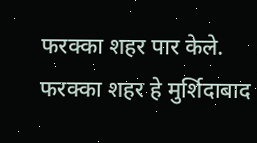फरक्का शहर पार केले. फरक्का शहर हे मुर्शिदाबाद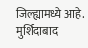जिल्ह्यामध्ये आहे. मुर्शिदाबाद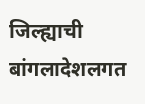जिल्ह्याची बांगलादेशलगत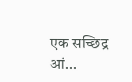एक सच्छिद्र आं...